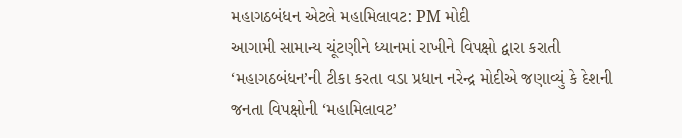મહાગઠબંધન એટલે મહામિલાવટ: PM મોદી
આગામી સામાન્ય ચૂંટણીને ધ્યાનમાં રાખીને વિપક્ષો દ્વારા કરાતી ‘મહાગઠબંધન’ની ટીકા કરતા વડા પ્રધાન નરેન્દ્ર મોદીએ જણાવ્યું કે દેશની જનતા વિપક્ષોની ‘મહામિલાવટ’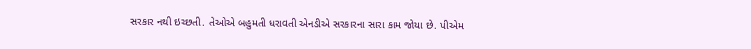સરકાર નથી ઇચ્છતી. તેઓએ બહુમતી ધરાવતી એનડીએ સરકારના સારા કામ જોયા છે. પીએમ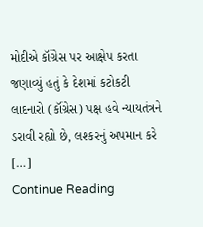મોદીએ કૉંગ્રેસ પર આક્ષેપ કરતા જણાવ્યું હતું કે દેશમાં કટોકટી લાદનારો (કૉંગ્રેસ) પક્ષ હવે ન્યાયતંત્રને ડરાવી રહ્યો છે, લશ્કરનું અપમાન કરે […]
Continue Reading